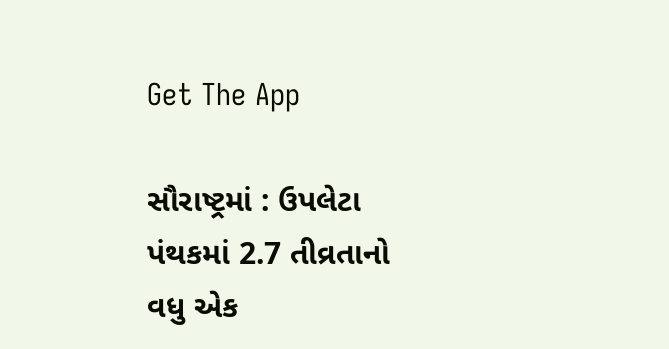Get The App

સૌરાષ્ટ્રમાં : ઉપલેટા પંથકમાં 2.7 તીવ્રતાનો વધુ એક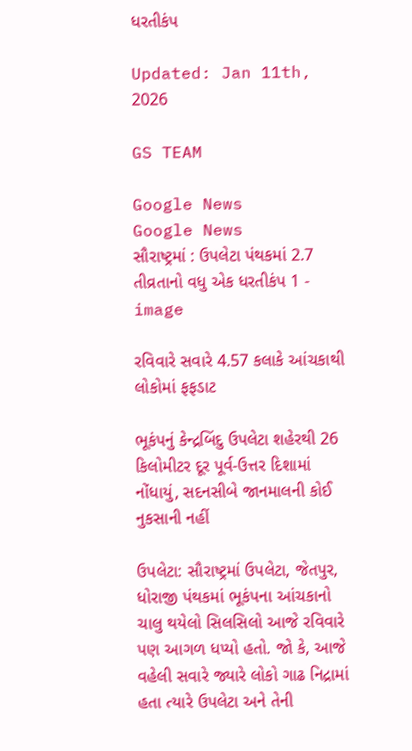ધરતીકંપ

Updated: Jan 11th, 2026

GS TEAM

Google News
Google News
સૌરાષ્ટ્રમાં : ઉપલેટા પંથકમાં 2.7 તીવ્રતાનો વધુ એક ધરતીકંપ 1 - image

રવિવારે સવારે 4.57 કલાકે આંચકાથી લોકોમાં ફફડાટ

ભૂકંપનું કેન્દ્રબિંદુ ઉપલેટા શહેરથી 26 કિલોમીટર દૂર પૂર્વ-ઉત્તર દિશામાં નોંધાયું, સદનસીબે જાનમાલની કોઈ નુકસાની નહીં

ઉપલેટા: સૌરાષ્ટ્રમાં ઉપલેટા, જેતપુર, ધોરાજી પંથકમાં ભૂકંપના આંચકાનો ચાલુ થયેલો સિલસિલો આજે રવિવારે પણ આગળ ધપ્યો હતો. જો કે, આજે વહેલી સવારે જ્યારે લોકો ગાઢ નિદ્રામાં હતા ત્યારે ઉપલેટા અને તેની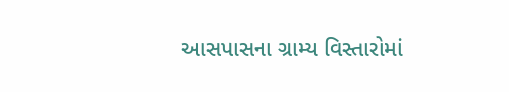આસપાસના ગ્રામ્ય વિસ્તારોમાં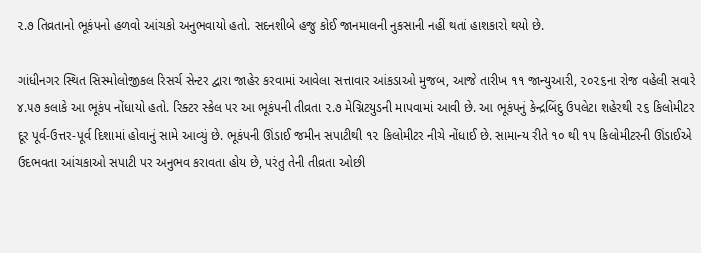૨.૭ તિવ્રતાનો ભૂકંપનો હળવો આંચકો અનુભવાયો હતો. સદનશીબે હજુ કોઈ જાનમાલની નુકસાની નહીં થતાં હાશકારો થયો છે.

ગાંધીનગર સ્થિત સિસ્મોલોજીકલ રિસર્ચ સેન્ટર દ્વારા જાહેર કરવામાં આવેલા સત્તાવાર આંકડાઓ મુજબ, આજે તારીખ ૧૧ જાન્યુઆરી, ૨૦૨૬ના રોજ વહેલી સવારે ૪.૫૭ કલાકે આ ભૂકંપ નોંધાયો હતો. રિક્ટર સ્કેલ પર આ ભૂકંપની તીવ્રતા ૨.૭ મેગ્નિટયુડની માપવામાં આવી છે. આ ભૂકંપનું કેન્દ્રબિંદુ ઉપલેટા શહેરથી ૨૬ કિલોમીટર દૂર પૂર્વ-ઉત્તર-પૂર્વ દિશામાં હોવાનું સામે આવ્યું છે. ભૂકંપની ઊંડાઈ જમીન સપાટીથી ૧૨ કિલોમીટર નીચે નોંધાઈ છે. સામાન્ય રીતે ૧૦ થી ૧૫ કિલોમીટરની ઊંડાઈએ ઉદભવતા આંચકાઓ સપાટી પર અનુભવ કરાવતા હોય છે, પરંતુ તેની તીવ્રતા ઓછી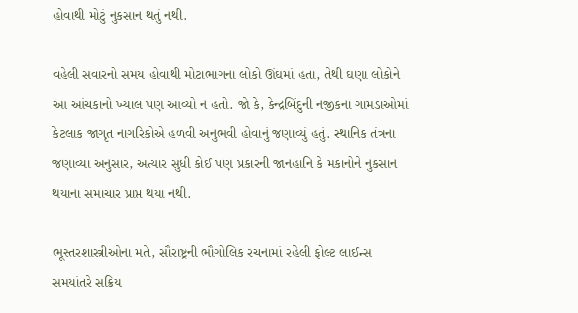હોવાથી મોટું નુકસાન થતું નથી.

વહેલી સવારનો સમય હોવાથી મોટાભાગના લોકો ઊંઘમાં હતા, તેથી ઘણા લોકોને આ આંચકાનો ખ્યાલ પણ આવ્યો ન હતો. જો કે, કેન્દ્રબિંદુની નજીકના ગામડાઓમાં કેટલાક જાગૃત નાગરિકોએ હળવી અનુભવી હોવાનું જણાવ્યું હતું. સ્થાનિક તંત્રના જણાવ્યા અનુસાર, અત્યાર સુધી કોઈ પણ પ્રકારની જાનહાનિ કે મકાનોને નુકસાન થયાના સમાચાર પ્રાપ્ત થયા નથી.

ભૂસ્તરશાસ્ત્રીઓના મતે, સૌરાષ્ટ્રની ભૌગોલિક રચનામાં રહેલી ફોલ્ટ લાઈન્સ સમયાંતરે સક્રિય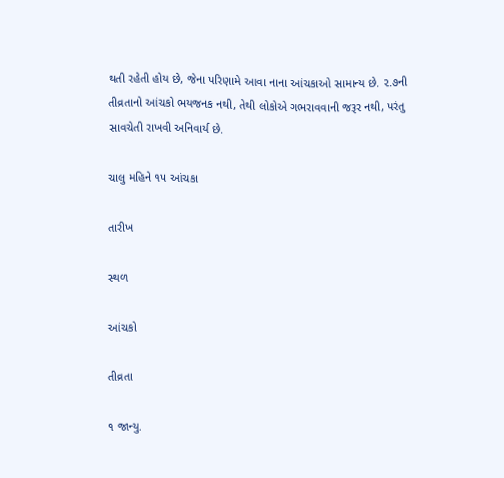થતી રહેતી હોય છે, જેના પરિણામે આવા નાના આંચકાઓ સામાન્ય છે. ૨.૭ની તીવ્રતાનો આંચકો ભયજનક નથી, તેથી લોકોએ ગભરાવવાની જરૂર નથી, પરંતુ સાવચેતી રાખવી અનિવાર્ય છે.

ચાલુ મહિને ૧૫ આંચકા

તારીખ

સ્થળ

આંચકો

તીવ્રતા

૧ જાન્યુ.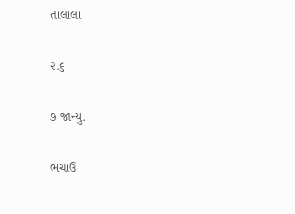તાલાલા

૨.૬

૭ જાન્યુ.

ભચાઉ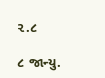૨.૮

૮ જાન્યુ.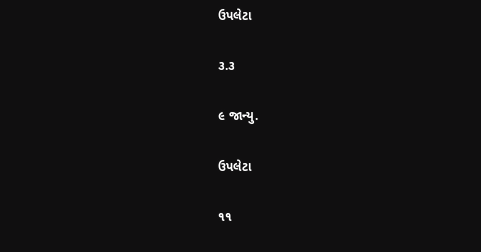ઉપલેટા

૩.૩

૯ જાન્યુ.

ઉપલેટા

૧૧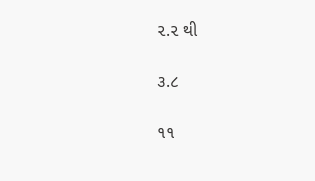૨.૨ થી

૩.૮

૧૧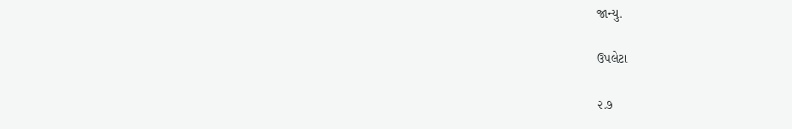જાન્યુ.

ઉપલેટા

૨.૭